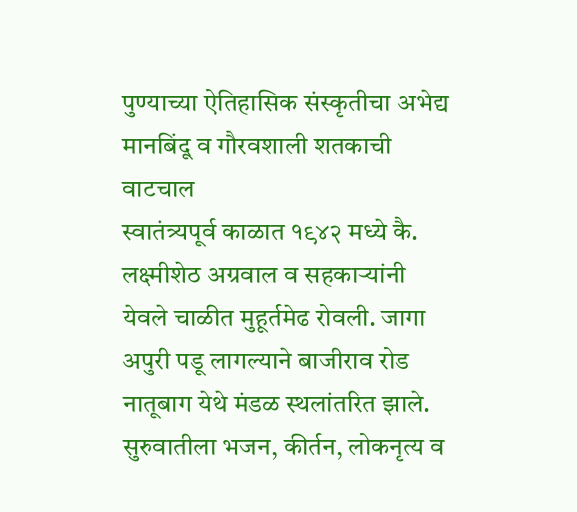पुण्याच्या ऐतिहासिक संस्कृतीचा अभेद्य मानबिंदू व गौरवशाली शतकाची वाटचाल
स्वातंत्र्यपूर्व काळात १९४२ मध्ये कै. लक्ष्मीशेठ अग्रवाल व सहकाऱ्यांनी येवले चाळीत मुहूर्तमेढ रोवली. जागा अपुरी पडू लागल्याने बाजीराव रोड नातूबाग येथे मंडळ स्थलांतरित झाले. सुरुवातीला भजन, कीर्तन, लोकनृत्य व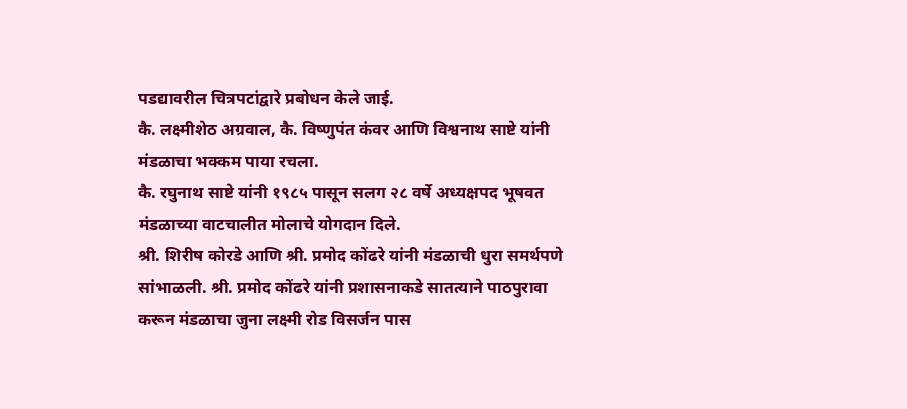पडद्यावरील चित्रपटांद्वारे प्रबोधन केले जाई.
कै. लक्ष्मीशेठ अग्रवाल, कै. विष्णुपंत कंवर आणि विश्वनाथ साष्टे यांनी मंडळाचा भक्कम पाया रचला.
कै. रघुनाथ साष्टे यांनी १९८५ पासून सलग २८ वर्षे अध्यक्षपद भूषवत मंडळाच्या वाटचालीत मोलाचे योगदान दिले.
श्री. शिरीष कोरडे आणि श्री. प्रमोद कोंढरे यांनी मंडळाची धुरा समर्थपणे सांभाळली. श्री. प्रमोद कोंढरे यांनी प्रशासनाकडे सातत्याने पाठपुरावा करून मंडळाचा जुना लक्ष्मी रोड विसर्जन पास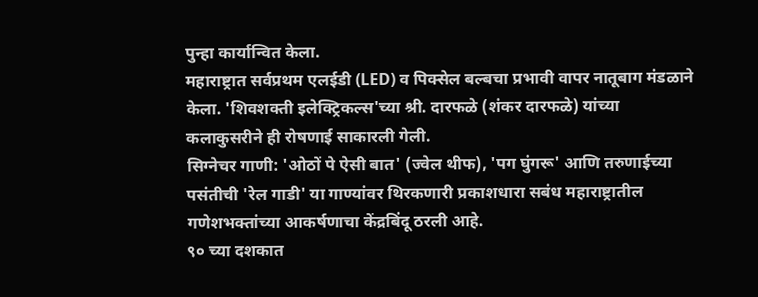पुन्हा कार्यान्वित केला.
महाराष्ट्रात सर्वप्रथम एलईडी (LED) व पिक्सेल बल्बचा प्रभावी वापर नातूबाग मंडळाने केला. 'शिवशक्ती इलेक्ट्रिकल्स'च्या श्री. दारफळे (शंकर दारफळे) यांच्या कलाकुसरीने ही रोषणाई साकारली गेली.
सिग्नेचर गाणी: 'ओठों पे ऐसी बात' (ज्वेल थीफ), 'पग घुंगरू' आणि तरुणाईच्या पसंतीची 'रेल गाडी' या गाण्यांवर थिरकणारी प्रकाशधारा सबंध महाराष्ट्रातील गणेशभक्तांच्या आकर्षणाचा केंद्रबिंदू ठरली आहे.
९० च्या दशकात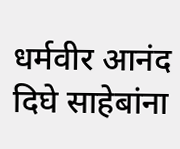धर्मवीर आनंद दिघे साहेबांना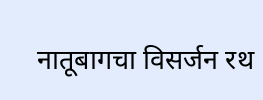नातूबागचा विसर्जन रथ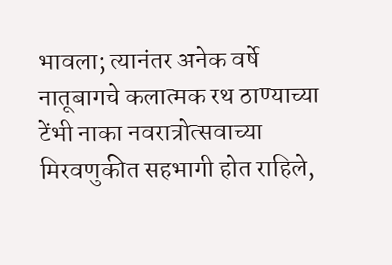भावला; त्यानंतर अनेक वर्षे नातूबागचे कलात्मक रथ ठाण्याच्या टेंभी नाका नवरात्रोत्सवाच्या मिरवणुकीत सहभागी होत राहिले,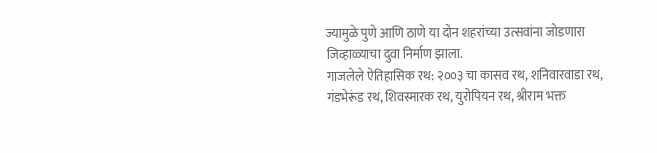ज्यामुळे पुणे आणि ठाणे या दोन शहरांच्या उत्सवांना जोडणारा जिव्हाळ्याचा दुवा निर्माण झाला.
गाजलेले ऐतिहासिक रथ: २००३ चा कासव रथ, शनिवारवाडा रथ, गंडभेरूंड रथ, शिवस्मारक रथ, युरोपियन रथ, श्रीराम भक्त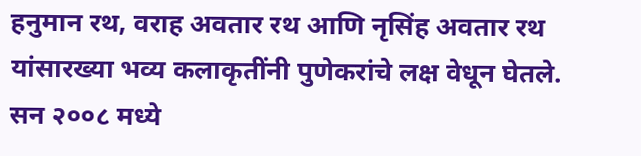हनुमान रथ, वराह अवतार रथ आणि नृसिंह अवतार रथ यांसारख्या भव्य कलाकृतींनी पुणेकरांचे लक्ष वेधून घेतले.
सन २००८ मध्ये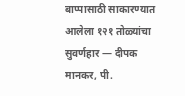बाप्पासाठी साकारण्यात आलेला १२१ तोळ्यांचा सुवर्णहार — दीपक मानकर, पी.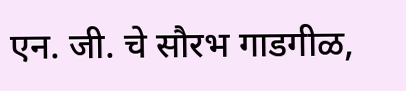एन. जी. चे सौरभ गाडगीळ,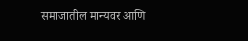समाजातील मान्यवर आणि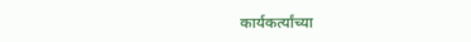कार्यकर्त्यांच्या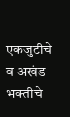एकजुटीचे व अखंड भक्तीचे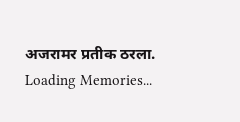अजरामर प्रतीक ठरला.
Loading Memories...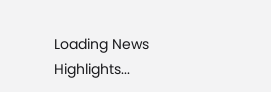Loading News Highlights...